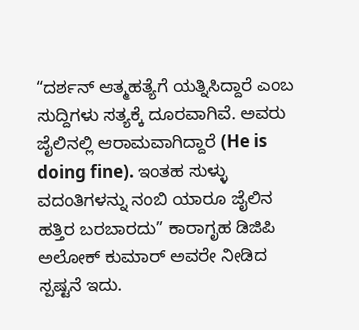“ದರ್ಶನ್ ಆತ್ಮಹತ್ಯೆಗೆ ಯತ್ನಿಸಿದ್ದಾರೆ ಎಂಬ ಸುದ್ದಿಗಳು ಸತ್ಯಕ್ಕೆ ದೂರವಾಗಿವೆ. ಅವರು ಜೈಲಿನಲ್ಲಿ ಆರಾಮವಾಗಿದ್ದಾರೆ (He is doing fine). ಇಂತಹ ಸುಳ್ಳು ವದಂತಿಗಳನ್ನು ನಂಬಿ ಯಾರೂ ಜೈಲಿನ ಹತ್ತಿರ ಬರಬಾರದು” ಕಾರಾಗೃಹ ಡಿಜಿಪಿ ಅಲೋಕ್ ಕುಮಾರ್ ಅವರೇ ನೀಡಿದ ಸ್ಪಷ್ಟನೆ ಇದು.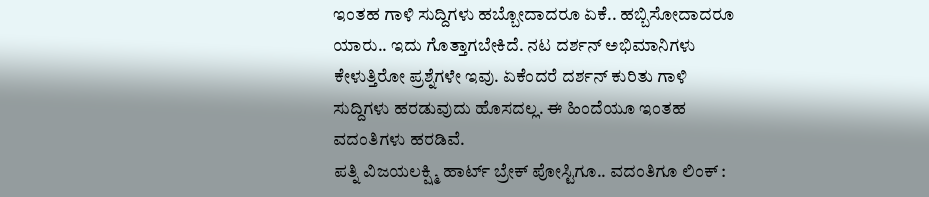ಇಂತಹ ಗಾಳಿ ಸುದ್ದಿಗಳು ಹಬ್ಬೋದಾದರೂ ಏಕೆ.. ಹಬ್ಬಿಸೋದಾದರೂ ಯಾರು.. ಇದು ಗೊತ್ತಾಗಬೇಕಿದೆ. ನಟ ದರ್ಶನ್ ಅಭಿಮಾನಿಗಳು ಕೇಳುತ್ತಿರೋ ಪ್ರಶ್ನೆಗಳೇ ಇವು. ಏಕೆಂದರೆ ದರ್ಶನ್ ಕುರಿತು ಗಾಳಿ ಸುದ್ದಿಗಳು ಹರಡುವುದು ಹೊಸದಲ್ಲ. ಈ ಹಿಂದೆಯೂ ಇಂತಹ ವದಂತಿಗಳು ಹರಡಿವೆ.
ಪತ್ನಿ ವಿಜಯಲಕ್ಷ್ಮಿ ಹಾರ್ಟ್ ಬ್ರೇಕ್ ಪೋಸ್ಟಿಗೂ.. ವದಂತಿಗೂ ಲಿಂಕ್ :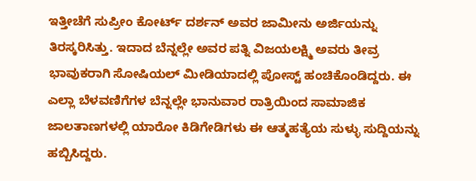ಇತ್ತೀಚೆಗೆ ಸುಪ್ರೀಂ ಕೋರ್ಟ್ ದರ್ಶನ್ ಅವರ ಜಾಮೀನು ಅರ್ಜಿಯನ್ನು ತಿರಸ್ಕರಿಸಿತ್ತು. ಇದಾದ ಬೆನ್ನಲ್ಲೇ ಅವರ ಪತ್ನಿ ವಿಜಯಲಕ್ಷ್ಮಿ ಅವರು ತೀವ್ರ ಭಾವುಕರಾಗಿ ಸೋಷಿಯಲ್ ಮೀಡಿಯಾದಲ್ಲಿ ಪೋಸ್ಟ್ ಹಂಚಿಕೊಂಡಿದ್ದರು. ಈ ಎಲ್ಲಾ ಬೆಳವಣಿಗೆಗಳ ಬೆನ್ನಲ್ಲೇ ಭಾನುವಾರ ರಾತ್ರಿಯಿಂದ ಸಾಮಾಜಿಕ ಜಾಲತಾಣಗಳಲ್ಲಿ ಯಾರೋ ಕಿಡಿಗೇಡಿಗಳು ಈ ಆತ್ಮಹತ್ಯೆಯ ಸುಳ್ಳು ಸುದ್ದಿಯನ್ನು ಹಬ್ಬಿಸಿದ್ದರು.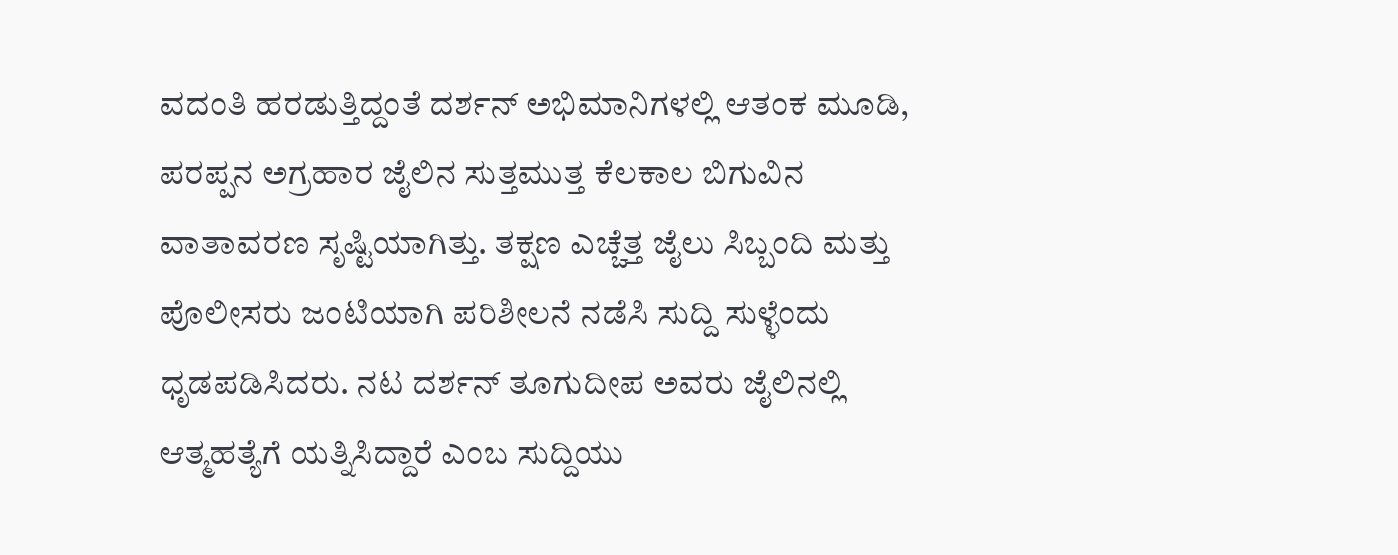ವದಂತಿ ಹರಡುತ್ತಿದ್ದಂತೆ ದರ್ಶನ್ ಅಭಿಮಾನಿಗಳಲ್ಲಿ ಆತಂಕ ಮೂಡಿ, ಪರಪ್ಪನ ಅಗ್ರಹಾರ ಜೈಲಿನ ಸುತ್ತಮುತ್ತ ಕೆಲಕಾಲ ಬಿಗುವಿನ ವಾತಾವರಣ ಸೃಷ್ಟಿಯಾಗಿತ್ತು. ತಕ್ಷಣ ಎಚ್ಚೆತ್ತ ಜೈಲು ಸಿಬ್ಬಂದಿ ಮತ್ತು ಪೊಲೀಸರು ಜಂಟಿಯಾಗಿ ಪರಿಶೀಲನೆ ನಡೆಸಿ ಸುದ್ದಿ ಸುಳ್ಳೆಂದು ಧೃಡಪಡಿಸಿದರು. ನಟ ದರ್ಶನ್ ತೂಗುದೀಪ ಅವರು ಜೈಲಿನಲ್ಲಿ ಆತ್ಮಹತ್ಯೆಗೆ ಯತ್ನಿಸಿದ್ದಾರೆ ಎಂಬ ಸುದ್ದಿಯು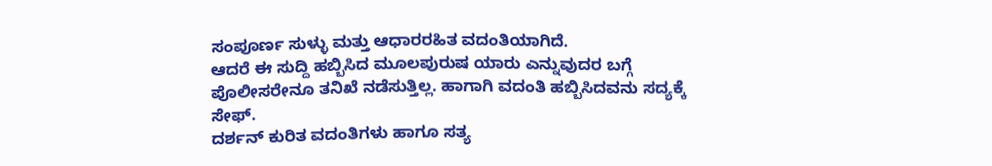ಸಂಪೂರ್ಣ ಸುಳ್ಳು ಮತ್ತು ಆಧಾರರಹಿತ ವದಂತಿಯಾಗಿದೆ.
ಆದರೆ ಈ ಸುದ್ದಿ ಹಬ್ಬಿಸಿದ ಮೂಲಪುರುಷ ಯಾರು ಎನ್ನುವುದರ ಬಗ್ಗೆ ಪೊಲೀಸರೇನೂ ತನಿಖೆ ನಡೆಸುತ್ತಿಲ್ಲ. ಹಾಗಾಗಿ ವದಂತಿ ಹಬ್ಬಿಸಿದವನು ಸದ್ಯಕ್ಕೆ ಸೇಫ್.
ದರ್ಶನ್ ಕುರಿತ ವದಂತಿಗಳು ಹಾಗೂ ಸತ್ಯ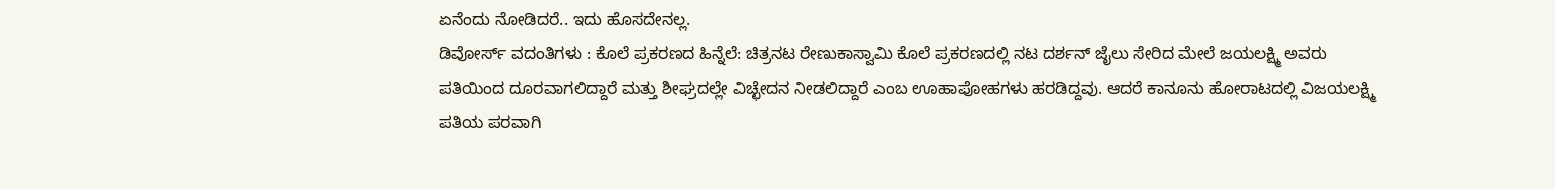ಏನೆಂದು ನೋಡಿದರೆ.. ಇದು ಹೊಸದೇನಲ್ಲ.
ಡಿವೋರ್ಸ್ ವದಂತಿಗಳು : ಕೊಲೆ ಪ್ರಕರಣದ ಹಿನ್ನೆಲೆ: ಚಿತ್ರನಟ ರೇಣುಕಾಸ್ವಾಮಿ ಕೊಲೆ ಪ್ರಕರಣದಲ್ಲಿ ನಟ ದರ್ಶನ್ ಜೈಲು ಸೇರಿದ ಮೇಲೆ ಜಯಲಕ್ಷ್ಮಿ ಅವರು ಪತಿಯಿಂದ ದೂರವಾಗಲಿದ್ದಾರೆ ಮತ್ತು ಶೀಘ್ರದಲ್ಲೇ ವಿಚ್ಛೇದನ ನೀಡಲಿದ್ದಾರೆ ಎಂಬ ಊಹಾಪೋಹಗಳು ಹರಡಿದ್ದವು. ಆದರೆ ಕಾನೂನು ಹೋರಾಟದಲ್ಲಿ ವಿಜಯಲಕ್ಷ್ಮಿ ಪತಿಯ ಪರವಾಗಿ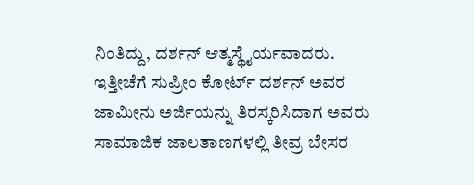ನಿಂತಿದ್ದು, ದರ್ಶನ್ ಆತ್ಮಸ್ಥೈರ್ಯವಾದರು. ಇತ್ತೀಚೆಗೆ ಸುಪ್ರೀಂ ಕೋರ್ಟ್ ದರ್ಶನ್ ಅವರ ಜಾಮೀನು ಅರ್ಜಿಯನ್ನು ತಿರಸ್ಕರಿಸಿದಾಗ ಅವರು ಸಾಮಾಜಿಕ ಜಾಲತಾಣಗಳಲ್ಲಿ ತೀವ್ರ ಬೇಸರ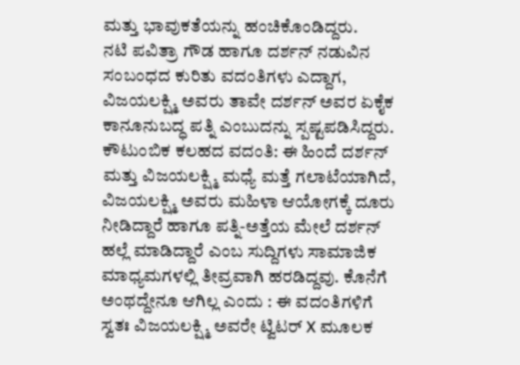ಮತ್ತು ಭಾವುಕತೆಯನ್ನು ಹಂಚಿಕೊಂಡಿದ್ದರು.
ನಟಿ ಪವಿತ್ರಾ ಗೌಡ ಹಾಗೂ ದರ್ಶನ್ ನಡುವಿನ ಸಂಬಂಧದ ಕುರಿತು ವದಂತಿಗಳು ಎದ್ದಾಗ, ವಿಜಯಲಕ್ಷ್ಮಿ ಅವರು ತಾವೇ ದರ್ಶನ್ ಅವರ ಏಕೈಕ ಕಾನೂನುಬದ್ಧ ಪತ್ನಿ ಎಂಬುದನ್ನು ಸ್ಪಷ್ಟಪಡಿಸಿದ್ದರು.
ಕೌಟುಂಬಿಕ ಕಲಹದ ವದಂತಿ: ಈ ಹಿಂದೆ ದರ್ಶನ್ ಮತ್ತು ವಿಜಯಲಕ್ಷ್ಮಿ ಮಧ್ಯೆ ಮತ್ತೆ ಗಲಾಟೆಯಾಗಿದೆ, ವಿಜಯಲಕ್ಷ್ಮಿ ಅವರು ಮಹಿಳಾ ಆಯೋಗಕ್ಕೆ ದೂರು ನೀಡಿದ್ದಾರೆ ಹಾಗೂ ಪತ್ನಿ-ಅತ್ತೆಯ ಮೇಲೆ ದರ್ಶನ್ ಹಲ್ಲೆ ಮಾಡಿದ್ದಾರೆ ಎಂಬ ಸುದ್ದಿಗಳು ಸಾಮಾಜಿಕ ಮಾಧ್ಯಮಗಳಲ್ಲಿ ತೀವ್ರವಾಗಿ ಹರಡಿದ್ದವು. ಕೊನೆಗೆ ಅಂಥದ್ದೇನೂ ಆಗಿಲ್ಲ ಎಂದು : ಈ ವದಂತಿಗಳಿಗೆ ಸ್ವತಃ ವಿಜಯಲಕ್ಷ್ಮಿ ಅವರೇ ಟ್ವಿಟರ್ X ಮೂಲಕ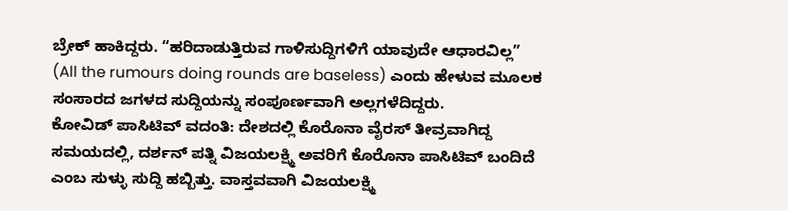ಬ್ರೇಕ್ ಹಾಕಿದ್ದರು. “ಹರಿದಾಡುತ್ತಿರುವ ಗಾಳಿಸುದ್ದಿಗಳಿಗೆ ಯಾವುದೇ ಆಧಾರವಿಲ್ಲ” (All the rumours doing rounds are baseless) ಎಂದು ಹೇಳುವ ಮೂಲಕ ಸಂಸಾರದ ಜಗಳದ ಸುದ್ದಿಯನ್ನು ಸಂಪೂರ್ಣವಾಗಿ ಅಲ್ಲಗಳೆದಿದ್ದರು.
ಕೋವಿಡ್ ಪಾಸಿಟಿವ್ ವದಂತಿ: ದೇಶದಲ್ಲಿ ಕೊರೊನಾ ವೈರಸ್ ತೀವ್ರವಾಗಿದ್ದ ಸಮಯದಲ್ಲಿ, ದರ್ಶನ್ ಪತ್ನಿ ವಿಜಯಲಕ್ಷ್ಮಿ ಅವರಿಗೆ ಕೊರೊನಾ ಪಾಸಿಟಿವ್ ಬಂದಿದೆ ಎಂಬ ಸುಳ್ಳು ಸುದ್ದಿ ಹಬ್ಬಿತ್ತು. ವಾಸ್ತವವಾಗಿ ವಿಜಯಲಕ್ಷ್ಮಿ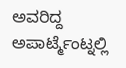ಅವರಿದ್ದ ಅಪಾರ್ಟ್ಮೆಂಟ್ನಲ್ಲಿ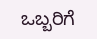ಒಬ್ಬರಿಗೆ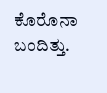ಕೊರೊನಾ ಬಂದಿತ್ತು.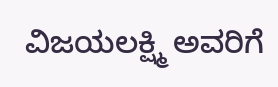ವಿಜಯಲಕ್ಷ್ಮಿ ಅವರಿಗೆ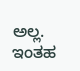ಅಲ್ಲ. ಇಂತಹ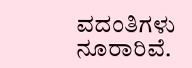ವದಂತಿಗಳು ನೂರಾರಿವೆ.